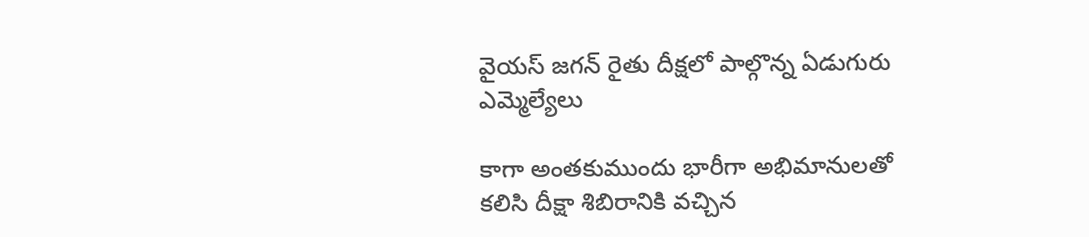వైయస్ జగన్ రైతు దీక్షలో పాల్గొన్న ఏడుగురు ఎమ్మెల్యేలు

కాగా అంతకుముందు భారీగా అభిమానులతో కలిసి దీక్షా శిబిరానికి వచ్చిన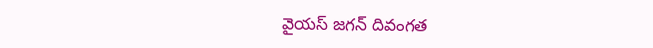వైయస్ జగన్ దివంగత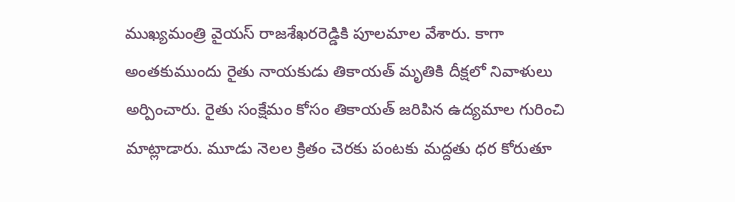ముఖ్యమంత్రి వైయస్ రాజశేఖరరెడ్డికి పూలమాల వేశారు. కాగా అంతకుముందు రైతు నాయకుడు తికాయత్ మృతికి దీక్షలో నివాళులు అర్పించారు. రైతు సంక్షేమం కోసం తికాయత్ జరిపిన ఉద్యమాల గురించి మాట్లాడారు. మూడు నెలల క్రితం చెరకు పంటకు మద్దతు ధర కోరుతూ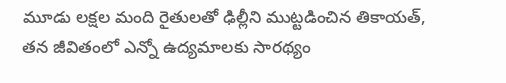మూడు లక్షల మంది రైతులతో ఢిల్లీని ముట్టడించిన తికాయత్, తన జీవితంలో ఎన్నో ఉద్యమాలకు సారథ్యం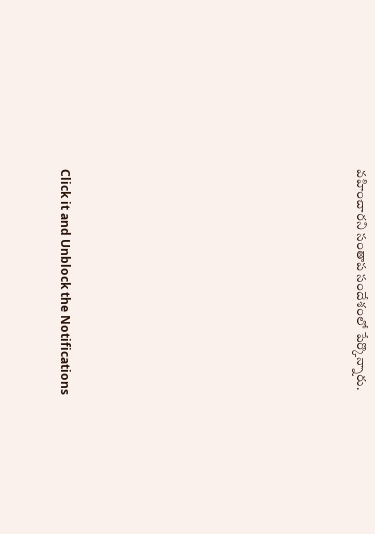వహించారని సంతాప సందేశంలో పేర్కొన్నారు.












Click it and Unblock the Notifications